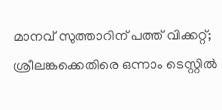മാനവ് സുത്താറിന് പത്ത് വിക്കറ്റ്; ശ്രീലങ്കക്കെതിരെ ഒന്നാം ടെസ്റ്റിൽ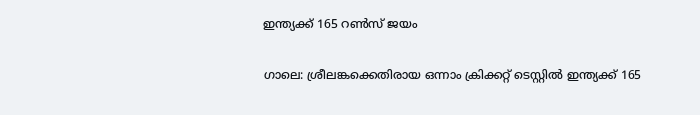ഇന്ത്യക്ക് 165 റൺസ് ജയം

ഗാലെ: ശ്രീലങ്കക്കെതിരായ ഒന്നാം ക്രിക്കറ്റ് ടെസ്റ്റിൽ ഇന്ത്യക്ക് 165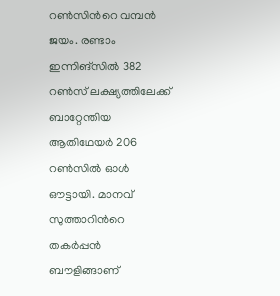റൺസിന്‍റെ വമ്പൻ ജയം. രണ്ടാം ഇന്നിങ്സിൽ 382 റൺസ് ലക്ഷ്യത്തിലേക്ക് ബാറ്റേന്തിയ ആതിഥേയർ 206 റൺസിൽ ഓൾ ഔട്ടായി. മാനവ് സുത്താറിന്‍റെ തകർപ്പൻ ബൗളിങ്ങാണ്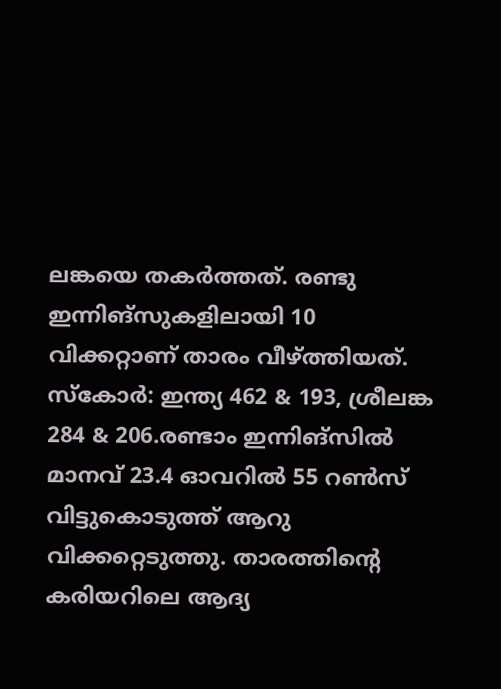ലങ്കയെ തകർത്തത്. രണ്ടു ഇന്നിങ്സുകളിലായി 10 വിക്കറ്റാണ് താരം വീഴ്ത്തിയത്. സ്കോർ: ഇന്ത്യ 462 & 193, ശ്രീലങ്ക 284 & 206.രണ്ടാം ഇന്നിങ്സിൽ മാനവ് 23.4 ഓവറിൽ 55 റൺസ് വിട്ടുകൊടുത്ത് ആറു വിക്കറ്റെടുത്തു. താരത്തിന്‍റെ കരിയറിലെ ആദ്യ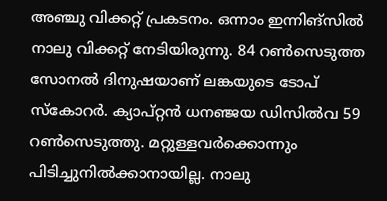അഞ്ചു വിക്കറ്റ് പ്രകടനം. ഒന്നാം ഇന്നിങ്സിൽ നാലു വിക്കറ്റ് നേടിയിരുന്നു. 84 റൺസെടുത്ത സോനൽ ദിനുഷയാണ് ലങ്കയുടെ ടോപ് സ്കോറർ. ക്യാപ്റ്റൻ ധനഞ്ജയ ഡിസിൽവ 59 റൺസെടുത്തു. മറ്റുള്ളവർക്കൊന്നും പിടിച്ചുനിൽക്കാനായില്ല. നാലു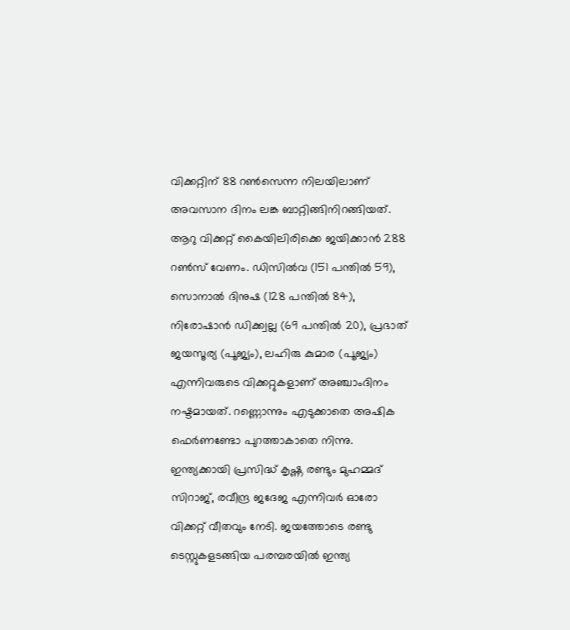വിക്കറ്റിന് 88 റൺസെന്ന നിലയിലാണ് അവസാന ദിനം ലങ്ക ബാറ്റിങ്ങിനിറങ്ങിയത്. ആറു വിക്കറ്റ് കൈയിലിരിക്കെ ജയിക്കാൻ 288 റൺസ് വേണം. ഡിസിൽവ (151 പന്തിൽ 59), സൊനാൽ ദിനുഷ (128 പന്തിൽ 84), നിരോഷാൻ ഡിക്ക്വല്ല (69 പന്തിൽ 20), പ്രഭാത് ജയസൂര്യ (പൂജ്യം), ലഹിരു കുമാര (പൂജ്യം) എന്നിവരുടെ വിക്കറ്റുകളാണ് അഞ്ചാംദിനം നഷ്ടമായത്. റണ്ണൊന്നും എടുക്കാതെ അഷിക ഫെർണണ്ടോ പുറത്താകാതെ നിന്നു. ഇന്ത്യക്കായി പ്രസിദ്ധ് കൃഷ്ണ രണ്ടും മുഹമ്മദ് സിറാജ്, രവീന്ദ്ര ജദേജ എന്നിവർ ഓരോ വിക്കറ്റ് വീതവും നേടി. ജയത്തോടെ രണ്ടു ടെസ്റ്റുകളടങ്ങിയ പരമ്പരയിൽ ഇന്ത്യ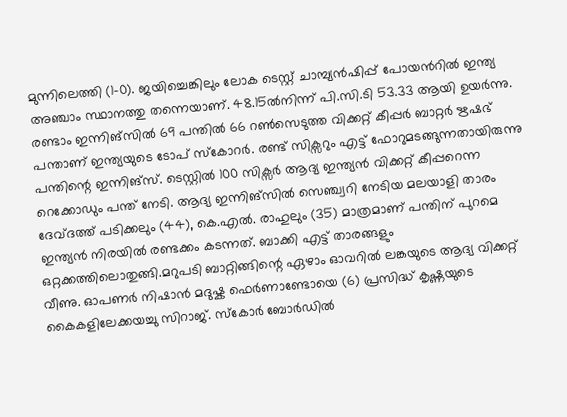മുന്നിലെത്തി (1-0). ജയിച്ചെങ്കിലും ലോക ടെസ്റ്റ് ചാമ്പ്യൻഷിപ്പ് പോയന്‍റിൽ ഇന്ത്യ അഞ്ചാം സ്ഥാനത്തു തന്നെയാണ്. 48.15ൽനിന്ന് പി.സി.ടി 53.33 ആയി ഉയർന്നു. രണ്ടാം ഇന്നിങ്സിൽ 69 പന്തിൽ 66 റൺസെടുത്ത വിക്കറ്റ് കീപ്പർ ബാറ്റർ ഋഷഭ് പന്താണ് ഇന്ത്യയുടെ ടോപ് സ്കോറർ. രണ്ട് സിക്സറും എട്ട് ഫോറുമടങ്ങുന്നതായിരുന്നു പന്തിന്റെ ഇന്നിങ്സ്. ടെസ്റ്റിൽ 100 സിക്സർ ആദ്യ ഇന്ത്യൻ വിക്കറ്റ് കീപ്പറെന്ന റെക്കോഡും പന്ത് നേടി. ആദ്യ ഇന്നിങ്സിൽ സെഞ്ച്വറി നേടിയ മലയാളി താരം ദേവ്ദത്ത് പടിക്കലും (44), കെ.എൽ. രാഹുലും (35) മാത്രമാണ് പന്തിന് പുറമെ ഇന്ത്യൻ നിരയിൽ രണ്ടക്കം കടന്നത്. ബാക്കി എട്ട് താരങ്ങളും ഒറ്റക്കത്തിലൊതുങ്ങി.മറുപടി ബാറ്റിങ്ങിന്റെ ഏഴാം ഓവറിൽ ലങ്കയുടെ ആദ്യ വിക്കറ്റ് വീണു. ഓപണർ നിഷാൻ മദുഷ്ക ഫെർണാണ്ടോയെ (6) പ്രസിദ്ധ് കൃഷ്ണയുടെ കൈകളിലേക്കയച്ചു സിറാജ്. സ്കോർ ബോർഡിൽ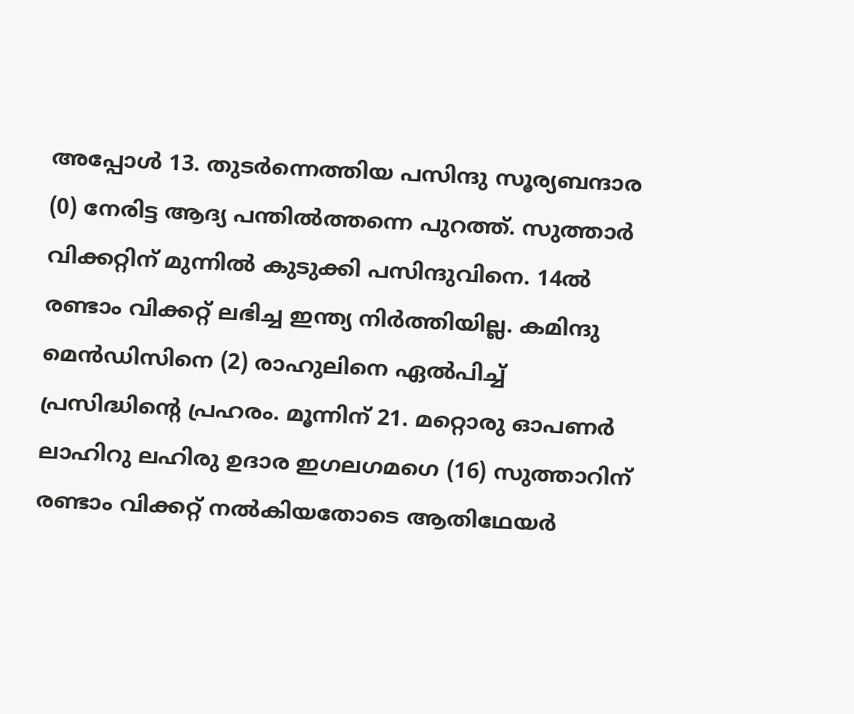അപ്പോൾ 13. തുടർന്നെത്തിയ പസിന്ദു സൂര്യബന്ദാര (0) നേരിട്ട ആദ്യ പന്തിൽത്തന്നെ പുറത്ത്. സുത്താർ വിക്കറ്റിന് മുന്നിൽ കുടുക്കി പസിന്ദുവിനെ. 14ൽ രണ്ടാം വിക്കറ്റ് ലഭിച്ച ഇന്ത്യ നിർത്തിയില്ല. കമിന്ദു മെൻഡിസിനെ (2) രാഹുലിനെ ഏൽപിച്ച് പ്രസിദ്ധിന്റെ പ്രഹരം. മൂന്നിന് 21. മറ്റൊരു ഓപണർ ലാഹിറു ലഹിരു ഉദാര ഇഗലഗമഗെ (16) സുത്താറിന് രണ്ടാം വിക്കറ്റ് നൽകിയതോടെ ആതിഥേയർ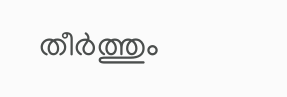തീർത്തും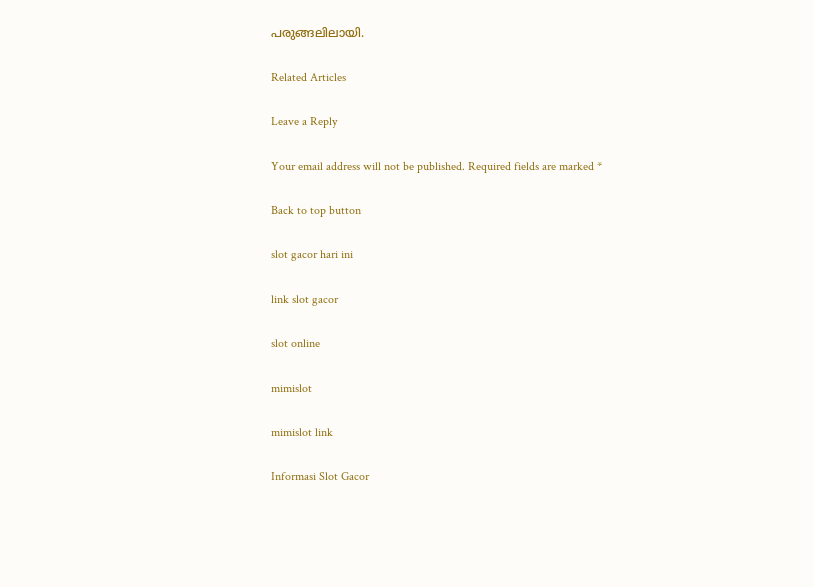പരുങ്ങലിലായി.

Related Articles

Leave a Reply

Your email address will not be published. Required fields are marked *

Back to top button

slot gacor hari ini

link slot gacor

slot online

mimislot

mimislot link

Informasi Slot Gacor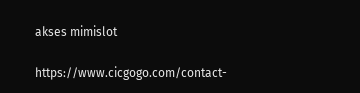akses mimislot

https://www.cicgogo.com/contact-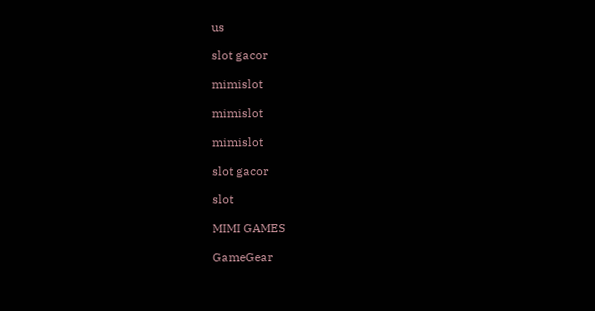us

slot gacor

mimislot

mimislot

mimislot

slot gacor

slot

MIMI GAMES

GameGear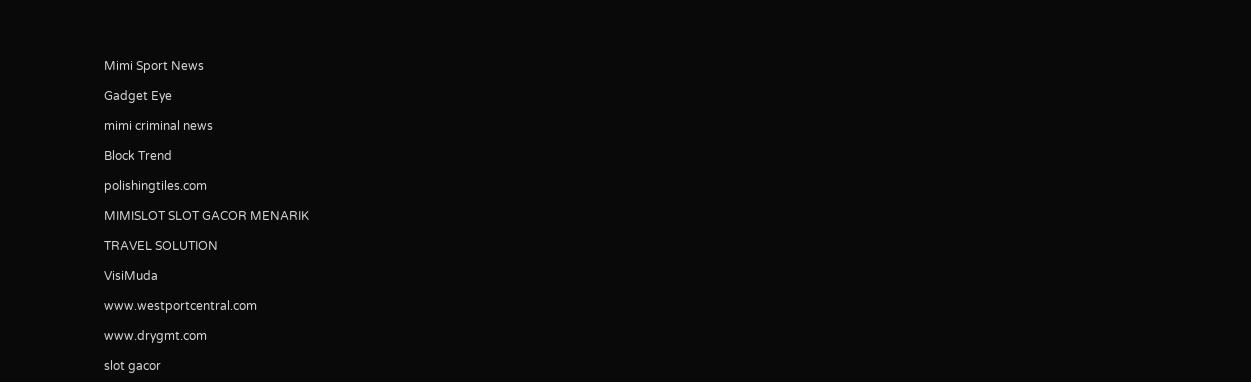Mimi Sport News

Gadget Eye

mimi criminal news

Block Trend

polishingtiles.com

MIMISLOT SLOT GACOR MENARIK

TRAVEL SOLUTION

VisiMuda

www.westportcentral.com

www.drygmt.com

slot gacor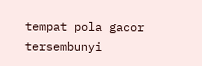tempat pola gacor tersembunyi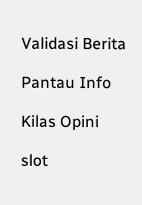Validasi Berita

Pantau Info

Kilas Opini

slot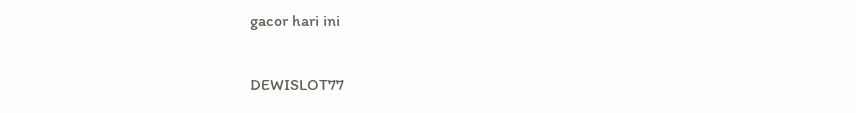gacor hari ini

DEWISLOT77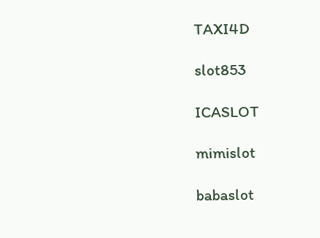TAXI4D

slot853

ICASLOT

mimislot

babaslot